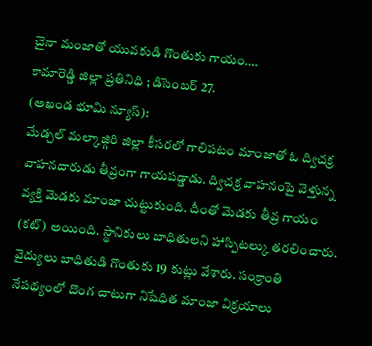చైనా మంజాతో యువకుడి గొంతుకు గాయం….
కామారెడ్డి జిల్లా ప్రతినిధి ; డిసెంబర్ 27.
(అఖండ భూమి న్యూస్):
మేడ్చల్ మల్కాజ్గిరి జిల్లా కీసరలో గాలిపటం మాంజాతో ఓ ద్విచక్ర వాహనదారుడు తీవ్రంగా గాయపడ్డాడు. ద్విచక్ర వాహనంపై వెళ్తున్న వ్యక్తి మెడకు మాంజా చుట్టుకుంది. దీంతో మెడకు తీవ్ర గాయం (కట్) అయింది. స్థానికులు బాధితులని హాస్పిటల్కు తరలించారు. వైద్యులు బాధితుడి గొంతుకు 19 కుట్లు వేశారు. సంక్రాంతి నేపథ్యంలో దొంగ చాటుగా నిషేధిత మాంజా విక్రయాలు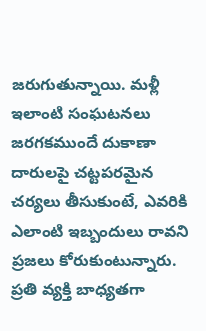జరుగుతున్నాయి. మళ్లీ ఇలాంటి సంఘటనలు జరగకముందే దుకాణా దారులపై చట్టపరమైన చర్యలు తీసుకుంటే, ఎవరికి ఎలాంటి ఇబ్బందులు రావని ప్రజలు కోరుకుంటున్నారు. ప్రతి వ్యక్తి బాధ్యతగా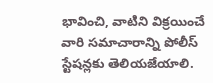భావించి, వాటిని విక్రయించే వారి సమాచారాన్ని పోలీస్ స్టేషన్లకు తెలియజేయాలి.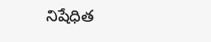నిషేధిత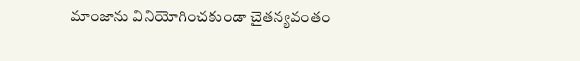మాంజాను వినియోగించకుండా చైతన్యవంతం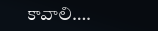కావాలి….